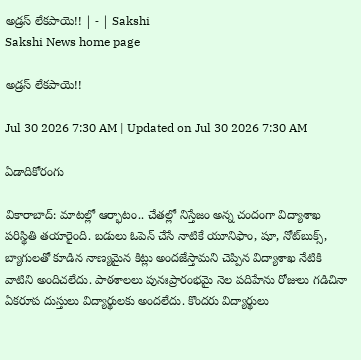అడ్రస్‌ లేకపాయె!! | - | Sakshi
Sakshi News home page

అడ్రస్‌ లేకపాయె!!

Jul 30 2026 7:30 AM | Updated on Jul 30 2026 7:30 AM

ఏడాదికోరంగు

వికారాబాద్‌: మాటల్లో ఆర్భాటం.. చేతల్లో నిస్తేజం అన్న చందంగా విద్యాశాఖ పరిస్థితి తయారైంది. బడులు ఓపెన్‌ చేసే నాటికే యూనిఫాం, షూ, నోట్‌బుక్స్‌, బ్యాగులతో కూడిన నాణ్యమైన కిట్లు అందజేస్తామని చెప్పిన విద్యాశాఖ నేటికి వాటిని అందిచలేదు. పాఠశాలలు పునఃప్రారంభమై నెల పదిహేను రోజులు గడిచినా ఏకరూప దుస్తులు విద్యార్థులకు అందలేదు. కొందరు విద్యార్థులు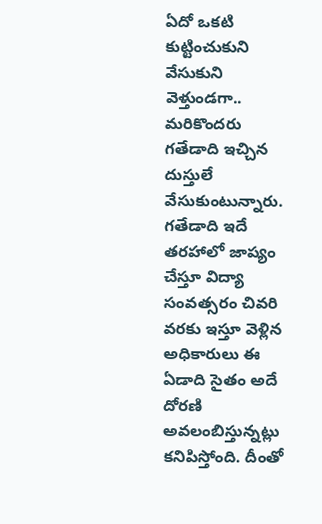ఏదో ఒకటి కుట్టించుకుని వేసుకుని వెళ్తుండగా.. మరికొందరు గతేడాది ఇచ్చిన దుస్తులే వేసుకుంటున్నారు. గతేడాది ఇదే తరహాలో జాప్యం చేస్తూ విద్యా సంవత్సరం చివరి వరకు ఇస్తూ వెళ్లిన అధికారులు ఈ ఏడాది సైతం అదే దోరణి అవలంబిస్తున్నట్లు కనిపిస్తోంది. దీంతో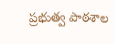ప్రభుత్వ పాఠశాల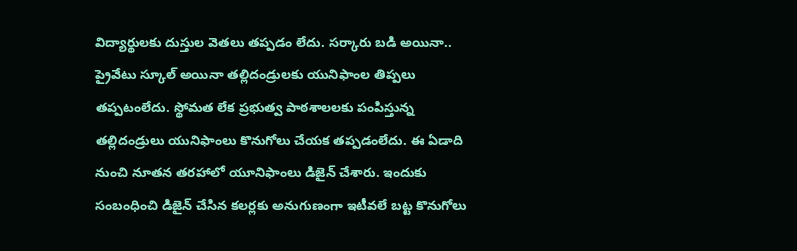విద్యార్థులకు దుస్తుల వెతలు తప్పడం లేదు. సర్కారు బడి అయినా.. ప్రైవేటు స్కూల్‌ అయినా తల్లిదండ్రులకు యునిఫాంల తిప్పలు తప్పటంలేదు. స్థోమత లేక ప్రభుత్వ పాఠశాలలకు పంపిస్తున్న తల్లిదండ్రులు యునిఫాంలు కొనుగోలు చేయక తప్పడంలేదు. ఈ ఏడాది నుంచి నూతన తరహాలో యూనిఫాంలు డిజైన్‌ చేశారు. ఇందుకు సంబంధించి డిజైన్‌ చేసిన కలర్లకు అనుగుణంగా ఇటీవలే బట్ట కొనుగోలు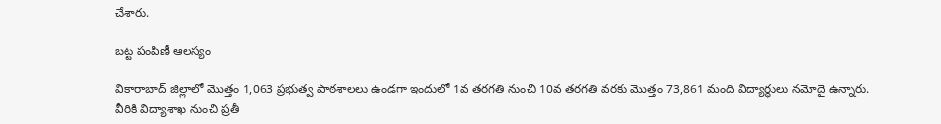చేశారు.

బట్ట పంపిణీ ఆలస్యం

వికారాబాద్‌ జిల్లాలో మొత్తం 1,063 ప్రభుత్వ పాఠశాలలు ఉండగా ఇందులో 1వ తరగతి నుంచి 10వ తరగతి వరకు మొత్తం 73,861 మంది విద్యార్థులు నమోదై ఉన్నారు. వీరికి విద్యాశాఖ నుంచి ప్రతీ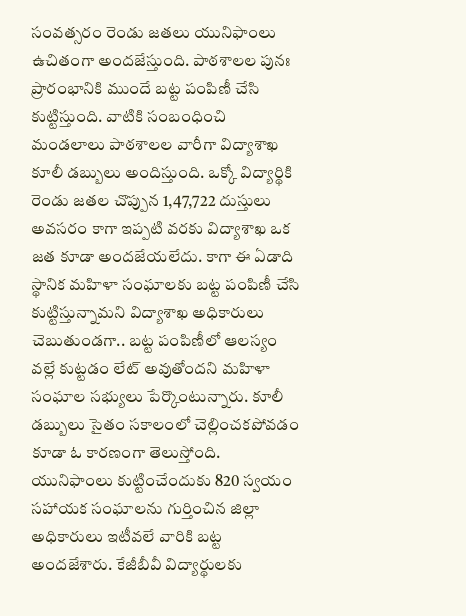సంవత్సరం రెండు జతలు యునిఫాంలు ఉచితంగా అందజేస్తుంది. పాఠశాలల పునః ప్రారంభానికి ముందే బట్ట పంపిణీ చేసి కుట్టిస్తుంది. వాటికి సంబంధించి మండలాలు పాఠశాలల వారీగా విద్యాశాఖ కూలీ డబ్బులు అందిస్తుంది. ఒక్కో విద్యార్థికి రెండు జతల చొప్పున 1,47,722 దుస్తులు అవసరం కాగా ఇప్పటి వరకు విద్యాశాఖ ఒక జత కూడా అందజేయలేదు. కాగా ఈ ఏడాది స్థానిక మహిళా సంఘాలకు బట్ట పంపిణీ చేసి కుట్టిస్తున్నామని విద్యాశాఖ అధికారులు చెబుతుండగా.. బట్ట పంపిణీలో ఆలస్యం వల్లే కుట్టడం లేట్‌ అవుతోందని మహిళా సంఘాల సభ్యులు పేర్కొంటున్నారు. కూలీ డబ్బులు సైతం సకాలంలో చెల్లించకపోవడం కూడా ఓ కారణంగా తెలుస్తోంది. యునిఫాంలు కుట్టించేందుకు 820 స్వయం సహాయక సంఘాలను గుర్తించిన జిల్లా అధికారులు ఇటీవలే వారికి బట్ట అందజేశారు. కేజీబీవీ విద్యార్థులకు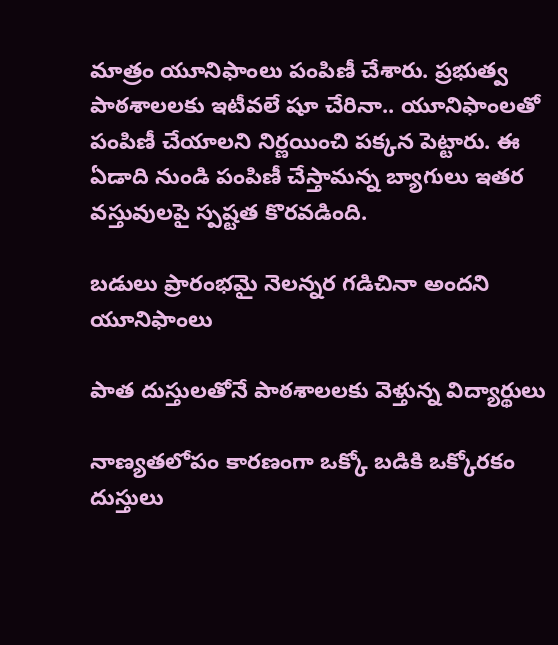మాత్రం యూనిఫాంలు పంపిణీ చేశారు. ప్రభుత్వ పాఠశాలలకు ఇటీవలే షూ చేరినా.. యూనిఫాంలతో పంపిణీ చేయాలని నిర్ణయించి పక్కన పెట్టారు. ఈ ఏడాది నుండి పంపిణీ చేస్తామన్న బ్యాగులు ఇతర వస్తువులపై స్పష్టత కొరవడింది.

బడులు ప్రారంభమై నెలన్నర గడిచినా అందని యూనిఫాంలు

పాత దుస్తులతోనే పాఠశాలలకు వెళ్తున్న విద్యార్థులు

నాణ్యతలోపం కారణంగా ఒక్కో బడికి ఒక్కోరకం దుస్తులు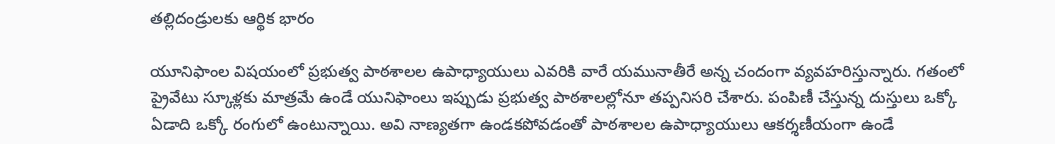తల్లిదండ్రులకు ఆర్థిక భారం

యూనిఫాంల విషయంలో ప్రభుత్వ పాఠశాలల ఉపాధ్యాయులు ఎవరికి వారే యమునాతీరే అన్న చందంగా వ్యవహరిస్తున్నారు. గతంలో ప్రైవేటు స్కూళ్లకు మాత్రమే ఉండే యునిఫాంలు ఇప్పుడు ప్రభుత్వ పాఠశాలల్లోనూ తప్పనిసరి చేశారు. పంపిణీ చేస్తున్న దుస్తులు ఒక్కో ఏడాది ఒక్కో రంగులో ఉంటున్నాయి. అవి నాణ్యతగా ఉండకపోవడంతో పాఠశాలల ఉపాధ్యాయులు ఆకర్శణీయంగా ఉండే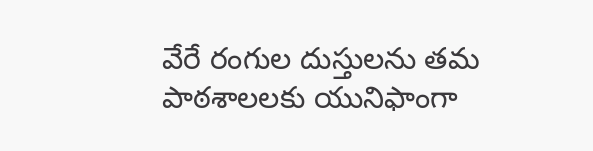వేరే రంగుల దుస్తులను తమ పాఠశాలలకు యునిఫాంగా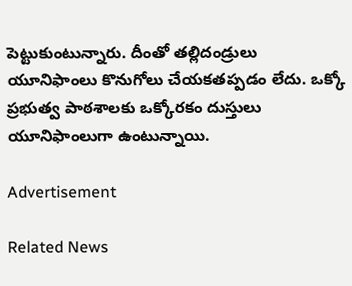పెట్టుకుంటున్నారు. దీంతో తల్లిదండ్రులు యూనిఫాంలు కొనుగోలు చేయకతప్పడం లేదు. ఒక్కో ప్రభుత్వ పాఠశాలకు ఒక్కోరకం దుస్తులు యూనిఫాంలుగా ఉంటున్నాయి.

Advertisement

Related News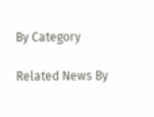By Category

Related News By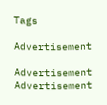Tags

Advertisement

Advertisement
Advertisement